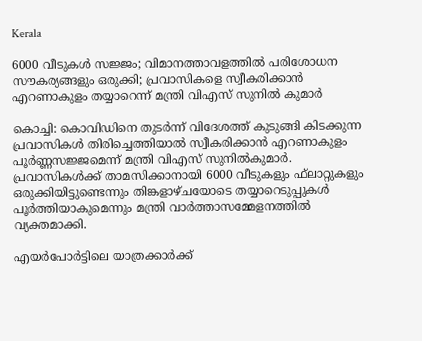Kerala

6000 വീടുകൾ സജ്ജം; വിമാനത്താവളത്തിൽ പരിശോധന സൗകര്യങ്ങളും ഒരുക്കി; പ്രവാസികളെ സ്വീകരിക്കാൻ എറണാകുളം തയ്യാറെന്ന് മന്ത്രി വിഎസ് സുനിൽ കുമാർ

കൊച്ചി: കൊവിഡിനെ തുടർന്ന് വിദേശത്ത് കുടുങ്ങി കിടക്കുന്ന പ്രവാസികൾ തിരിച്ചെത്തിയാൽ സ്വീകരിക്കാൻ എറണാകുളം പൂർണ്ണസജ്ജമെന്ന് മന്ത്രി വിഎസ് സുനിൽകുമാർ. പ്രവാസികൾക്ക് താമസിക്കാനായി 6000 വീടുകളും ഫ്‌ലാറ്റുകളും ഒരുക്കിയിട്ടുണ്ടെന്നും തിങ്കളാഴ്ചയോടെ തയ്യാറെടുപ്പുകൾ പൂർത്തിയാകുമെന്നും മന്ത്രി വാർത്താസമ്മേളനത്തിൽ വ്യക്തമാക്കി.

എയർപോർട്ടിലെ യാത്രക്കാർക്ക്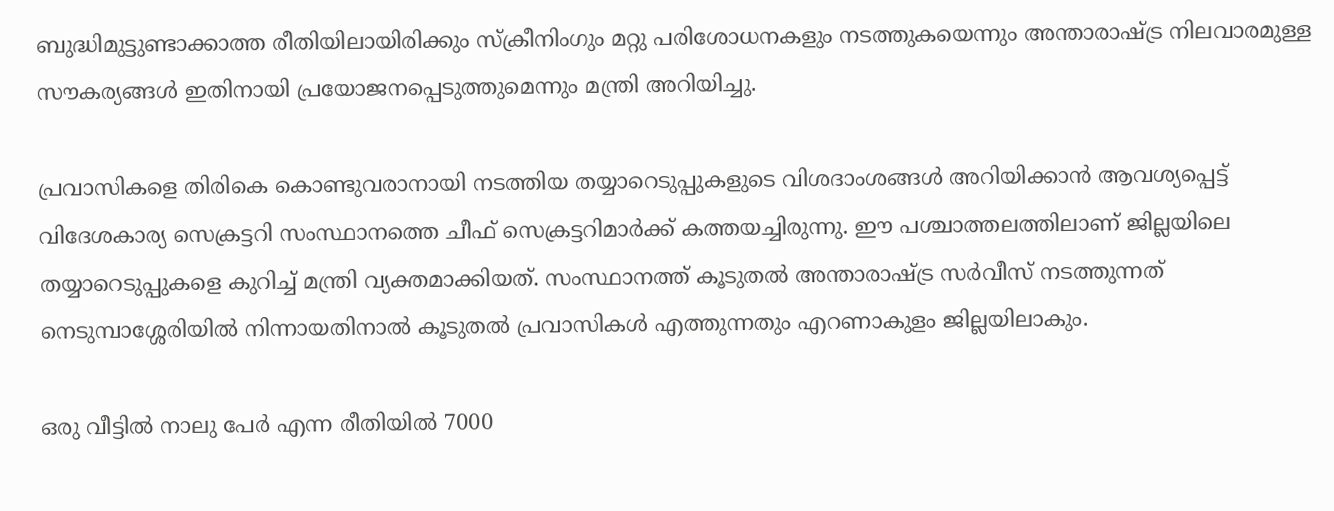ബുദ്ധിമുട്ടുണ്ടാക്കാത്ത രീതിയിലായിരിക്കും സ്‌ക്രീനിംഗും മറ്റു പരിശോധനകളും നടത്തുകയെന്നും അന്താരാഷ്ട്ര നിലവാരമുള്ള സൗകര്യങ്ങൾ ഇതിനായി പ്രയോജനപ്പെടുത്തുമെന്നും മന്ത്രി അറിയിച്ചു.

പ്രവാസികളെ തിരികെ കൊണ്ടുവരാനായി നടത്തിയ തയ്യാറെടുപ്പുകളുടെ വിശദാംശങ്ങൾ അറിയിക്കാൻ ആവശ്യപ്പെട്ട് വിദേശകാര്യ സെക്രട്ടറി സംസ്ഥാനത്തെ ചീഫ് സെക്രട്ടറിമാർക്ക് കത്തയച്ചിരുന്നു. ഈ പശ്ചാത്തലത്തിലാണ് ജില്ലയിലെ തയ്യാറെടുപ്പുകളെ കുറിച്ച് മന്ത്രി വ്യക്തമാക്കിയത്. സംസ്ഥാനത്ത് കൂടുതൽ അന്താരാഷ്ട്ര സർവീസ് നടത്തുന്നത് നെടുമ്പാശ്ശേരിയിൽ നിന്നായതിനാൽ കൂടുതൽ പ്രവാസികൾ എത്തുന്നതും എറണാകുളം ജില്ലയിലാകും.

ഒരു വീട്ടിൽ നാലു പേർ എന്ന രീതിയിൽ 7000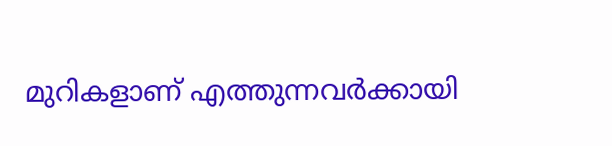മുറികളാണ് എത്തുന്നവർക്കായി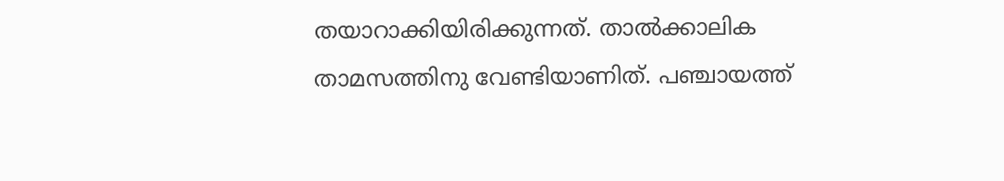തയാറാക്കിയിരിക്കുന്നത്. താൽക്കാലിക താമസത്തിനു വേണ്ടിയാണിത്. പഞ്ചായത്ത്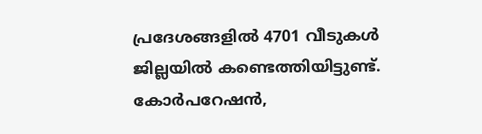പ്രദേശങ്ങളിൽ 4701 വീടുകൾ ജില്ലയിൽ കണ്ടെത്തിയിട്ടുണ്ട്. കോർപറേഷൻ,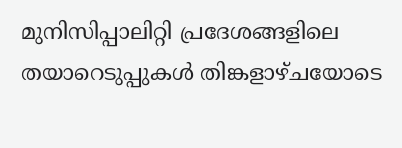മുനിസിപ്പാലിറ്റി പ്രദേശങ്ങളിലെ തയാറെടുപ്പുകൾ തിങ്കളാഴ്ചയോടെ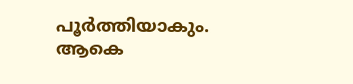പൂർത്തിയാകും. ആകെ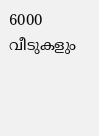6000 വീടുകളും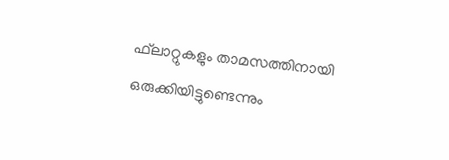ഫ്‌ലാറ്റുകളും താമസത്തിനായി ഒരുക്കിയിട്ടുണ്ടെന്നും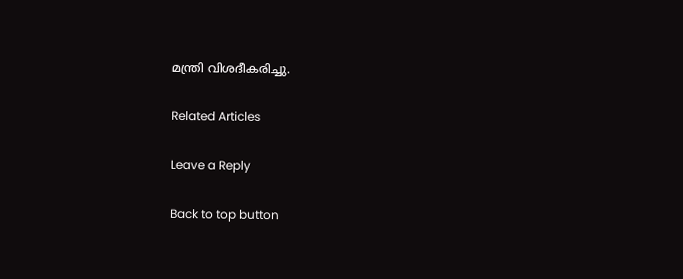മന്ത്രി വിശദീകരിച്ചു.

Related Articles

Leave a Reply

Back to top button